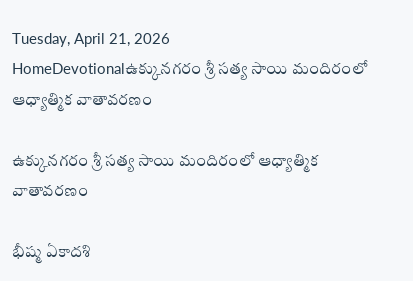Tuesday, April 21, 2026
HomeDevotionalఉక్కునగరం శ్రీ సత్య సాయి మందిరంలో ఆధ్యాత్మిక వాతావరణం

ఉక్కునగరం శ్రీ సత్య సాయి మందిరంలో ఆధ్యాత్మిక వాతావరణం

భీష్మ ఏకాదశి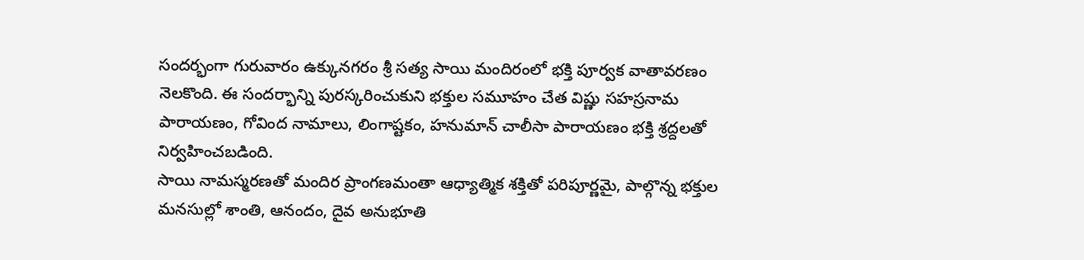సందర్భంగా గురువారం ఉక్కునగరం శ్రీ సత్య సాయి మందిరంలో భక్తి పూర్వక వాతావరణం నెలకొంది. ఈ సందర్భాన్ని పురస్కరించుకుని భక్తుల సమూహం చేత విష్ణు సహస్రనామ పారాయణం, గోవింద నామాలు, లింగాష్టకం, హనుమాన్ చాలీసా పారాయణం భక్తి శ్రద్దలతో నిర్వహించబడింది.
సాయి నామస్మరణతో మందిర ప్రాంగణమంతా ఆధ్యాత్మిక శక్తితో పరిపూర్ణమై, పాల్గొన్న భక్తుల మనసుల్లో శాంతి, ఆనందం, దైవ అనుభూతి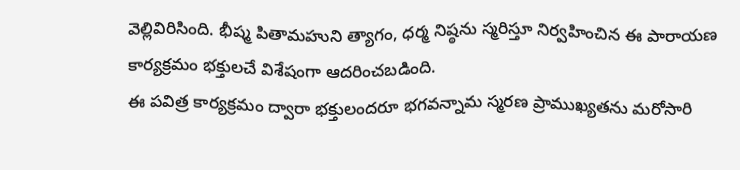వెల్లివిరిసింది. భీష్మ పితామహుని త్యాగం, ధర్మ నిష్ఠను స్మరిస్తూ నిర్వహించిన ఈ పారాయణ కార్యక్రమం భక్తులచే విశేషంగా ఆదరించబడింది.
ఈ పవిత్ర కార్యక్రమం ద్వారా భక్తులందరూ భగవన్నామ స్మరణ ప్రాముఖ్యతను మరోసారి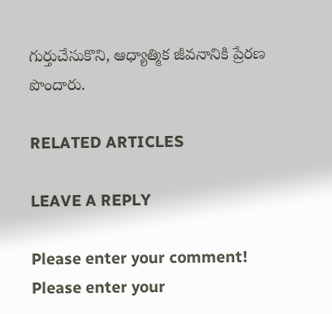గుర్తుచేసుకొని, ఆధ్యాత్మిక జీవనానికి ప్రేరణ పొందారు.

RELATED ARTICLES

LEAVE A REPLY

Please enter your comment!
Please enter your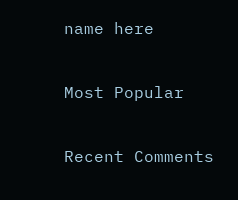name here

Most Popular

Recent Comments